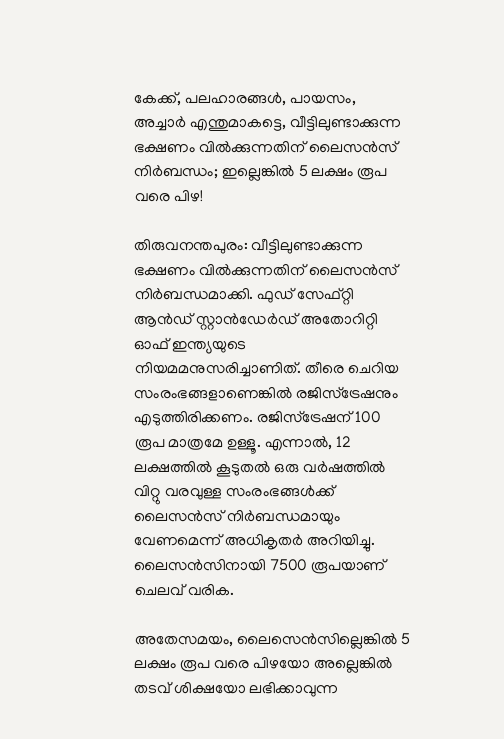കേക്ക്, പലഹാരങ്ങള്‍, പായസം, അച്ചാര്‍ എന്തുമാകട്ടെ, വീട്ടിലുണ്ടാക്കുന്ന ഭക്ഷണം വില്‍ക്കുന്നതിന് ലൈസന്‍സ് നിര്‍ബന്ധം; ഇല്ലെങ്കില്‍ 5 ലക്ഷം രൂപ വരെ പിഴ!

തിരുവനന്തപുരം: വീട്ടിലുണ്ടാക്കുന്ന ഭക്ഷണം വില്‍ക്കുന്നതിന് ലൈസന്‍സ് നിര്‍ബന്ധമാക്കി. ഫുഡ് സേഫ്റ്റി ആന്‍ഡ് സ്റ്റാന്‍ഡേര്‍ഡ് അതോറിറ്റി ഓഫ് ഇന്ത്യയുടെ നിയമമനുസരിച്ചാണിത്. തീരെ ചെറിയ സംരംഭങ്ങളാണെങ്കില്‍ രജിസ്ട്രേഷനും എടുത്തിരിക്കണം. രജിസ്ട്രേഷന് 100 രൂപ മാത്രമേ ഉള്ളൂ. എന്നാല്‍, 12 ലക്ഷത്തില്‍ കൂടുതല്‍ ഒരു വര്‍ഷത്തില്‍ വിറ്റു വരവുള്ള സംരംഭങ്ങള്‍ക്ക് ലൈസന്‍സ് നിര്‍ബന്ധമായും വേണമെന്ന് അധികൃതര്‍ അറിയിച്ചു. ലൈസന്‍സിനായി 7500 രൂപയാണ് ചെലവ് വരിക.

അതേസമയം, ലൈസെന്‍സില്ലെങ്കില്‍ 5 ലക്ഷം രൂപ വരെ പിഴയോ അല്ലെങ്കില്‍ തടവ് ശിക്ഷയോ ലഭിക്കാവുന്ന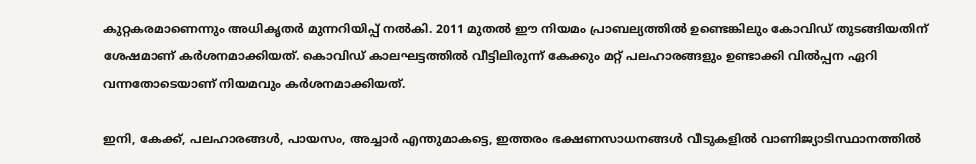കുറ്റകരമാണെന്നും അധികൃതര്‍ മുന്നറിയിപ്പ് നല്‍കി. 2011 മുതല്‍ ഈ നിയമം പ്രാബല്യത്തില്‍ ഉണ്ടെങ്കിലും കോവിഡ് തുടങ്ങിയതിന് ശേഷമാണ് കര്‍ശനമാക്കിയത്. കൊവിഡ് കാലഘട്ടത്തില്‍ വീട്ടിലിരുന്ന് കേക്കും മറ്റ് പലഹാരങ്ങളും ഉണ്ടാക്കി വില്‍പ്പന ഏറി വന്നതോടെയാണ് നിയമവും കര്‍ശനമാക്കിയത്.

ഇനി, കേക്ക്, പലഹാരങ്ങള്‍, പായസം, അച്ചാര്‍ എന്തുമാകട്ടെ, ഇത്തരം ഭക്ഷണസാധനങ്ങള്‍ വീടുകളില്‍ വാണിജ്യാടിസ്ഥാനത്തില്‍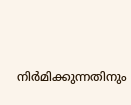നിര്‍മിക്കുന്നതിനും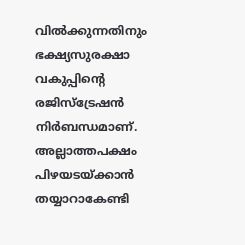വില്‍ക്കുന്നതിനും ഭക്ഷ്യസുരക്ഷാ വകുപ്പിന്റെ രജിസ്ട്രേഷന്‍ നിര്‍ബന്ധമാണ്. അല്ലാത്തപക്ഷം പിഴയടയ്ക്കാന്‍ തയ്യാറാകേണ്ടി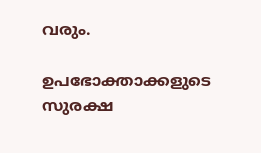വരും.

ഉപഭോക്താക്കളുടെ സുരക്ഷ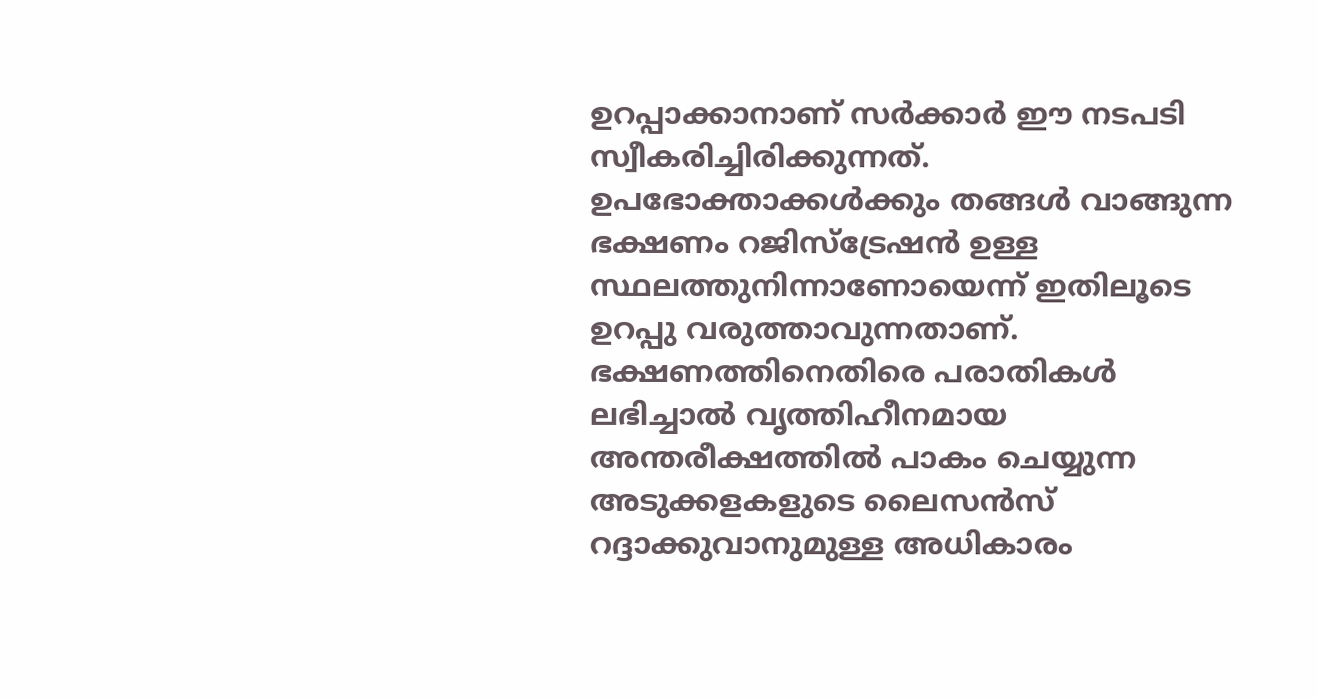ഉറപ്പാക്കാനാണ് സര്‍ക്കാര്‍ ഈ നടപടി സ്വീകരിച്ചിരിക്കുന്നത്. ഉപഭോക്താക്കള്‍ക്കും തങ്ങള്‍ വാങ്ങുന്ന ഭക്ഷണം റജിസ്ട്രേഷന്‍ ഉള്ള സ്ഥലത്തുനിന്നാണോയെന്ന് ഇതിലൂടെ ഉറപ്പു വരുത്താവുന്നതാണ്. ഭക്ഷണത്തിനെതിരെ പരാതികള്‍ ലഭിച്ചാല്‍ വൃത്തിഹീനമായ അന്തരീക്ഷത്തില്‍ പാകം ചെയ്യുന്ന അടുക്കളകളുടെ ലൈസന്‍സ് റദ്ദാക്കുവാനുമുള്ള അധികാരം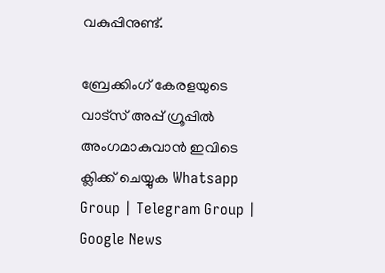വകുപ്പിനുണ്ട്.

ബ്രേക്കിംഗ് കേരളയുടെ വാട്സ് അപ്പ് ഗ്രൂപ്പിൽ അംഗമാകുവാൻ ഇവിടെ ക്ലിക്ക് ചെയ്യുക Whatsapp Group | Telegram Group | Google News